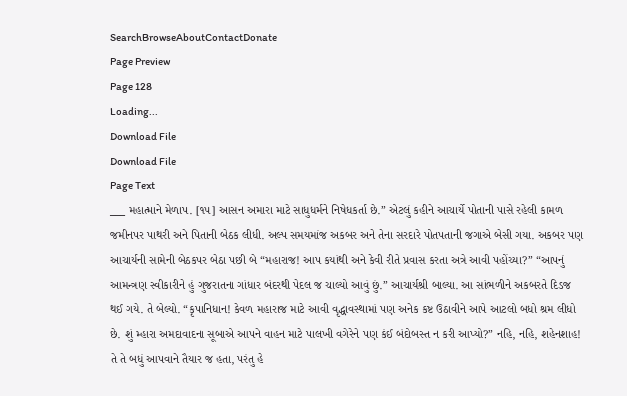SearchBrowseAboutContactDonate
Page Preview
Page 128
Loading...
Download File
Download File
Page Text
___ મહાત્માને મેળાપ. [૧૫] આસન અમારા માટે સાધુધર્મને નિષેધકર્તા છે.” એટલું કહીને આચાર્યે પોતાની પાસે રહેલી કામળ જમીનપર પાથરી અને પિતાની બેઠક લીધી. અલ્પ સમયમાંજ અકબર અને તેના સરદારે પોતપતાની જગાએ બેસી ગયા. અકબર પણ આચાર્યની સામેની બેઠકપર બેઠા પછી બે “મહારાજ! આપ કયાંથી અને કેવી રીતે પ્રવાસ કરતા અત્રે આવી પહોંચ્યા?” “આપનું આમન્ત્રણ સ્વીકારીને હું ગુજરાતના ગાંધાર બંદરથી પેદલ જ ચાલ્યો આવું છું.” આચાર્યશ્રી બાલ્યા. આ સાંભળીને અકબરતે દિડજ થઈ ગયે. તે બેલ્યો. “કૃપાનિધાન! કેવળ મહારાજ માટે આવી વૃદ્ધાવસ્થામાં પણ અનેક કષ્ટ ઉઠાવીને આપે આટલો બધો શ્રમ લીધો છે. શું મ્હારા અમદાવાદના સૂબાએ આપને વાહન માટે પાલખી વગેરેને પણ કંઈ બંદોબસ્ત ન કરી આપ્યો?” નહિ, નહિ, શહેનશાહ! તે તે બધું આપવાને તૈયાર જ હતા, પરંતુ હે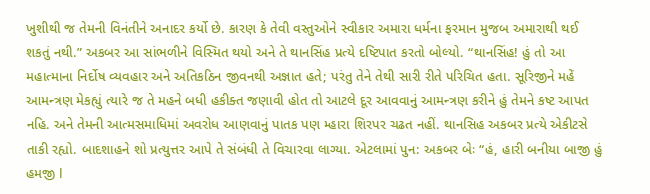ખુશીથી જ તેમની વિનંતીને અનાદર કર્યો છે. કારણ કે તેવી વસ્તુઓને સ્વીકાર અમારા ધર્મના ફરમાન મુજબ અમારાથી થઈ શકતું નથી.” અકબર આ સાંભળીને વિસ્મિત થયો અને તે થાનસિંહ પ્રત્યે દષ્ટિપાત કરતો બોલ્યો. “થાનસિંહ! હું તો આ મહાત્માના નિર્દોષ વ્યવહાર અને અતિકઠિન જીવનથી અજ્ઞાત હતે; પરંતુ તેને તેથી સારી રીતે પરિચિત હતા. સૂરિજીને મહેં આમન્ત્રણ મેકહ્યું ત્યારે જ તે મહને બધી હકીક્ત જણાવી હોત તો આટલે દૂર આવવાનું આમન્ત્રણ કરીને હું તેમને કષ્ટ આપત નહિ. અને તેમની આત્મસમાધિમાં અવરોધ આણવાનું પાતક પણ મ્હારા શિરપર ચઢત નહીં. થાનસિહ અકબર પ્રત્યે એકીટસે તાકી રહ્યો. બાદશાહને શો પ્રત્યુત્તર આપે તે સંબંધી તે વિચારવા લાગ્યા. એટલામાં પુન: અકબર બેઃ “હં, હારી બનીયા બાજી હું હમજી I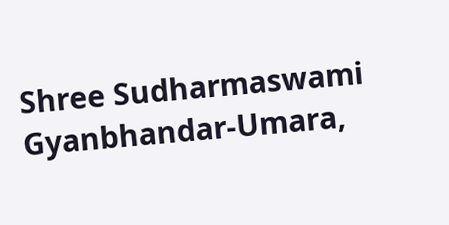Shree Sudharmaswami Gyanbhandar-Umara,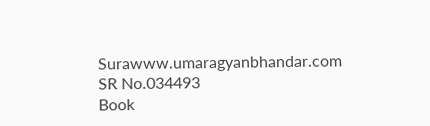Surawww.umaragyanbhandar.com
SR No.034493
Book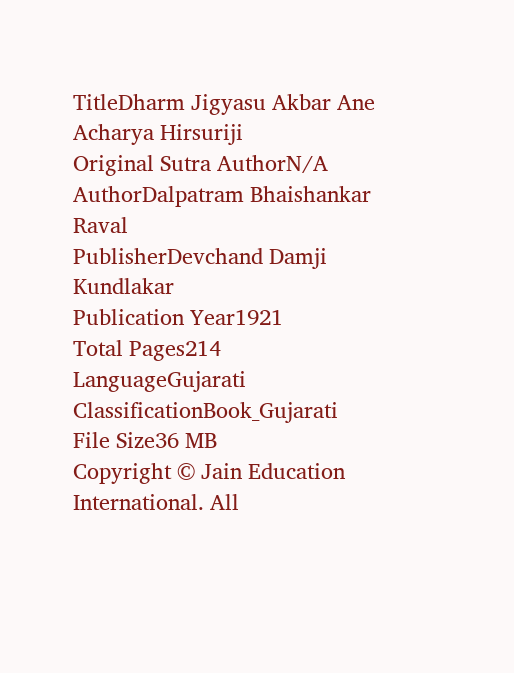TitleDharm Jigyasu Akbar Ane Acharya Hirsuriji
Original Sutra AuthorN/A
AuthorDalpatram Bhaishankar Raval
PublisherDevchand Damji Kundlakar
Publication Year1921
Total Pages214
LanguageGujarati
ClassificationBook_Gujarati
File Size36 MB
Copyright © Jain Education International. All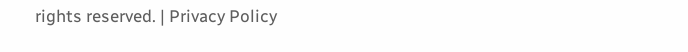rights reserved. | Privacy Policy